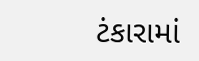ટંકારામાં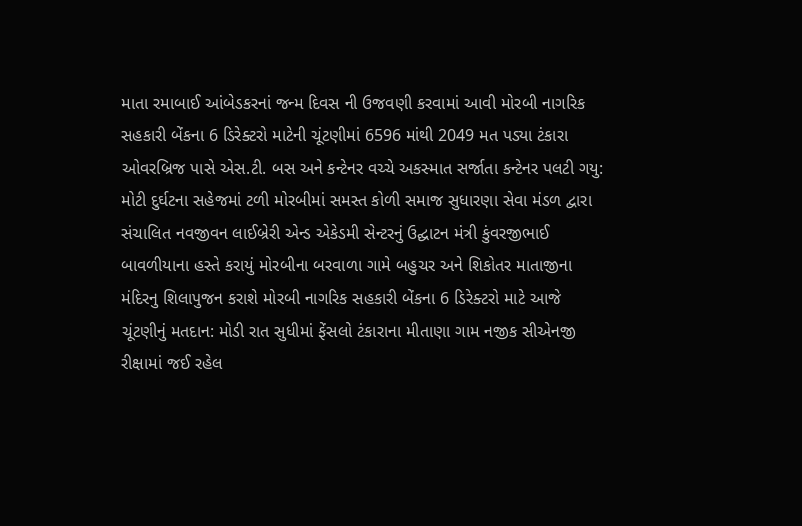માતા રમાબાઈ આંબેડકરનાં જન્મ દિવસ ની ઉજવણી કરવામાં આવી મોરબી નાગરિક સહકારી બેંકના 6 ડિરેક્ટરો માટેની ચૂંટણીમાં 6596 માંથી 2049 મત પડ્યા ટંકારા ઓવરબ્રિજ પાસે એસ.ટી. બસ અને કન્ટેનર વચ્ચે અકસ્માત સર્જાતા કન્ટેનર પલટી ગયુ: મોટી દુર્ઘટના સહેજમાં ટળી મોરબીમાં સમસ્ત કોળી સમાજ સુધારણા સેવા મંડળ દ્વારા સંચાલિત નવજીવન લાઈબ્રેરી એન્ડ એકેડમી સેન્ટરનું ઉદ્ઘાટન મંત્રી કુંવરજીભાઈ બાવળીયાના હસ્તે કરાયું મોરબીના બરવાળા ગામે બહુચર અને શિકોતર માતાજીના મંદિરનુ શિલાપુજન કરાશે મોરબી નાગરિક સહકારી બેંકના 6 ડિરેક્ટરો માટે આજે ચૂંટણીનું મતદાન: મોડી રાત સુધીમાં ફેંસલો ટંકારાના મીતાણા ગામ નજીક સીએનજી રીક્ષામાં જઈ રહેલ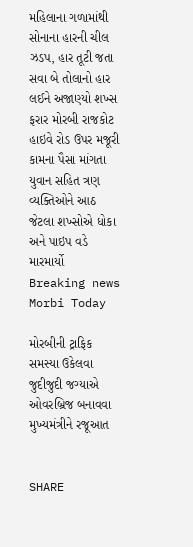મહિલાના ગળામાંથી સોનાના હારની ચીલ ઝડપ, હાર તૂટી જતા સવા બે તોલાનો હાર લઈને અજાણ્યો શખ્સ ફરાર મોરબી રાજકોટ હાઇવે રોડ ઉપર મજૂરી કામના પૈસા માંગતા યુવાન સહિત ત્રણ વ્યક્તિઓને આઠ જેટલા શખ્સોએ ધોકા અને પાઇપ વડે મારમાર્યો
Breaking news
Morbi Today

મોરબીની ટ્રાફિક સમસ્યા ઉકેલવા જુદીજુદી જગ્યાએ ઓવરબ્રિજ બનાવવા મુખ્યમંત્રીને રજૂઆત


SHARE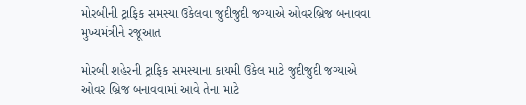મોરબીની ટ્રાફિક સમસ્યા ઉકેલવા જુદીજુદી જગ્યાએ ઓવરબ્રિજ બનાવવા મુખ્યમંત્રીને રજૂઆત

મોરબી શહેરની ટ્રાફિક સમસ્યાના કાયમી ઉકેલ માટે જુદીજુદી જગ્યાએ ઓવર બ્રિજ બનાવવામાં આવે તેના માટે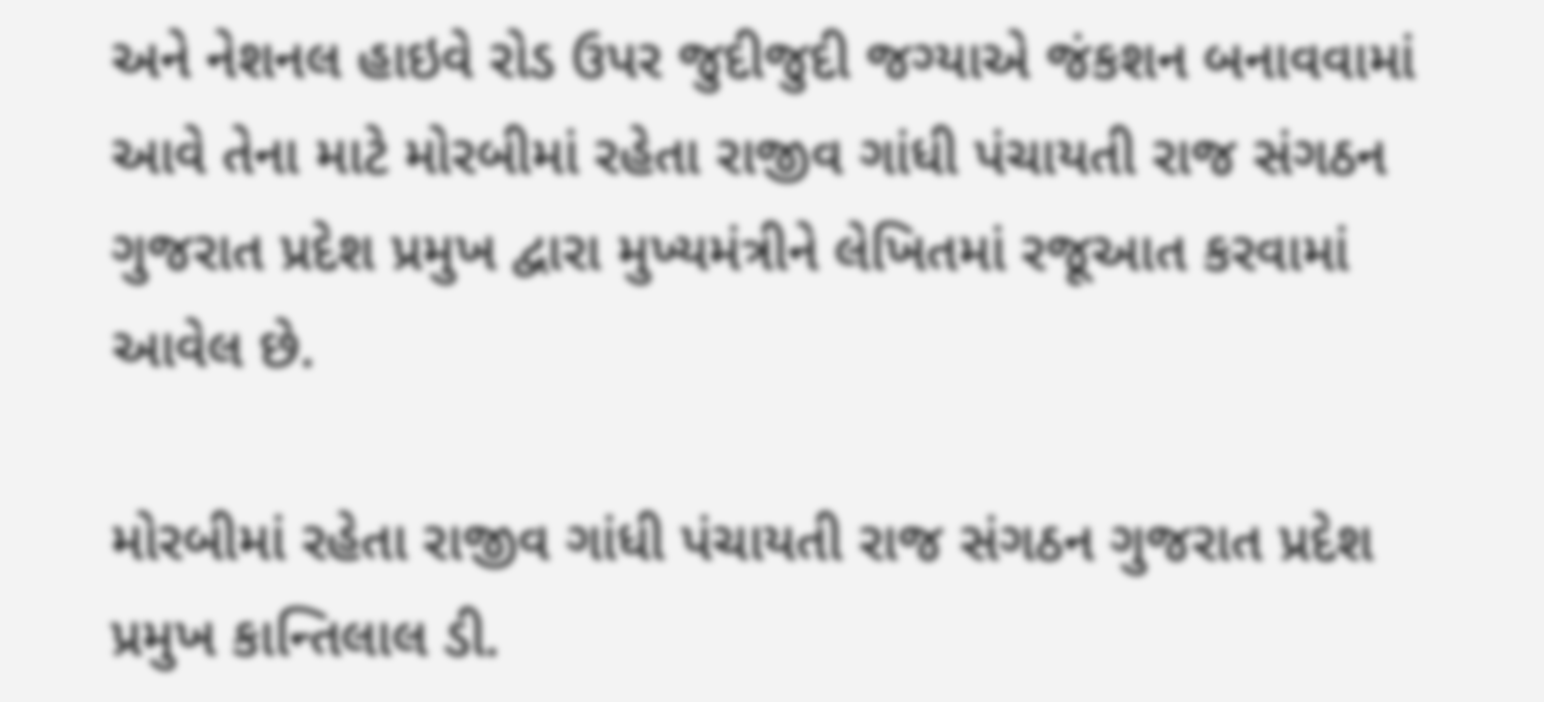અને નેશનલ હાઇવે રોડ ઉપર જુદીજુદી જગ્યાએ જંકશન બનાવવામાં આવે તેના માટે મોરબીમાં રહેતા રાજીવ ગાંધી પંચાયતી રાજ સંગઠન ગુજરાત પ્રદેશ પ્રમુખ દ્વારા મુખ્યમંત્રીને લેખિતમાં રજૂઆત કરવામાં આવેલ છે.

મોરબીમાં રહેતા રાજીવ ગાંધી પંચાયતી રાજ સંગઠન ગુજરાત પ્રદેશ પ્રમુખ કાન્તિલાલ ડી.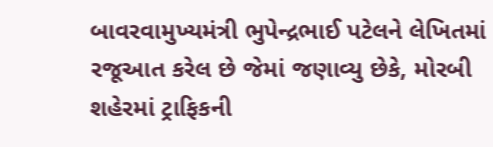બાવરવામુખ્યમંત્રી ભુપેન્દ્રભાઈ પટેલને લેખિતમાં રજૂઆત કરેલ છે જેમાં જણાવ્યુ છેકે, મોરબી શહેરમાં ટ્રાફિકની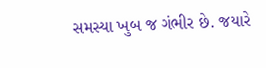સમસ્યા ખુબ જ ગંભીર છે. જયારે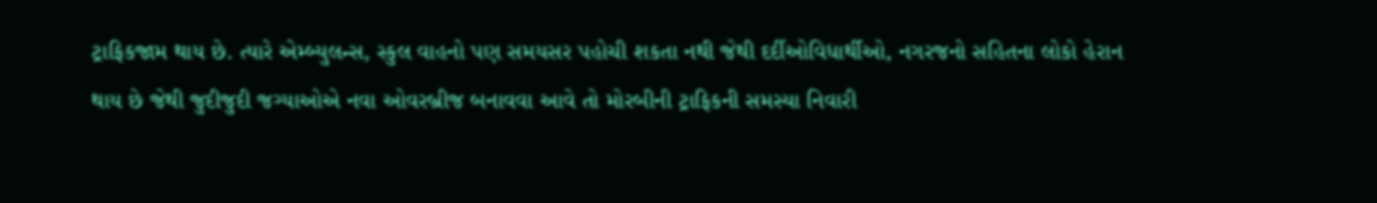ટ્રાફિકજામ થાય છે. ત્યારે એમ્બ્યુલન્સ, સ્કુલ વાહનો પણ સમયસર પહોચી શકતા નથી જેથી દર્દીઓવિધાર્થીઓ, નગરજનો સહિતના લોકો હેરાન થાય છે જેથી જુદીજુદી જગ્યાઓએ નવા ઓવરબ્રીજ બનાવવા આવે તો મોરબીની ટ્રાફિકની સમસ્યા નિવારી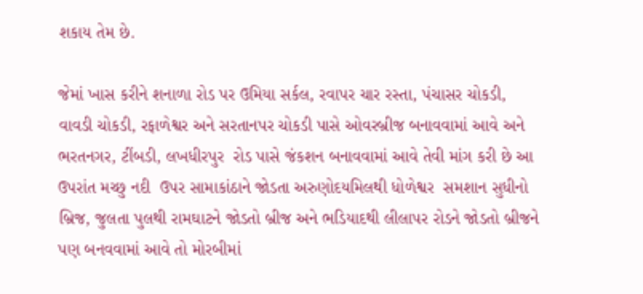શકાય તેમ છે.

જેમાં ખાસ કરીને શનાળા રોડ પર ઉમિયા સર્કલ, રવાપર ચાર રસ્તા, પંચાસર ચોકડી, વાવડી ચોકડી, રફાળેશ્વર અને સરતાનપર ચોકડી પાસે ઓવરબ્રીજ બનાવવામાં આવે અને ભરતનગર, ટીંબડી, લખધીરપુર  રોડ પાસે જંકશન બનાવવામાં આવે તેવી માંગ કરી છે આ ઉપરાંત મચ્છુ નદી  ઉપર સામાકાંઠાને જોડતા અરુણોદયમિલથી ધોળેશ્વર  સમશાન સુધીનો બ્રિજ, જુલતા પુલથી રામઘાટને જોડતો બ્રીજ અને ભડિયાદથી લીલાપર રોડને જોડતો બ્રીજને  પણ બનવવામાં આવે તો મોરબીમાં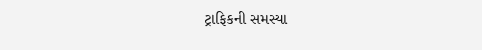ટ્રાફિકની સમસ્યા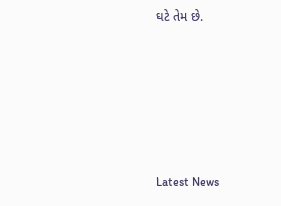ઘટે તેમ છે.






Latest News